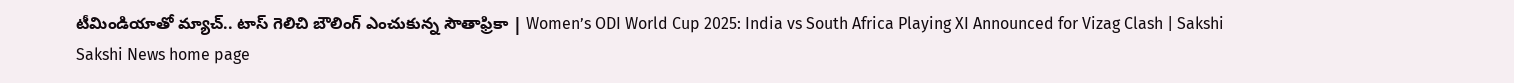టీమిండియాతో మ్యాచ్‌.. టాస్‌ గెలిచి బౌలింగ్‌ ఎంచుకున్న సౌతాఫ్రికా | Women’s ODI World Cup 2025: India vs South Africa Playing XI Announced for Vizag Clash | Sakshi
Sakshi News home page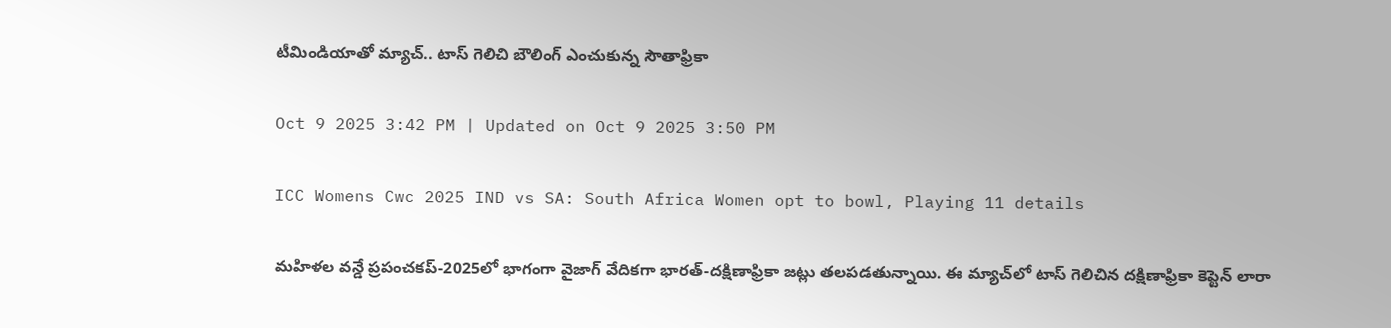టీమిండియాతో మ్యాచ్‌.. టాస్‌ గెలిచి బౌలింగ్‌ ఎంచుకున్న సౌతాఫ్రికా

Oct 9 2025 3:42 PM | Updated on Oct 9 2025 3:50 PM

ICC Womens Cwc 2025 IND vs SA: South Africa Women opt to bowl, Playing 11 details

మ‌హిళ‌ల వ‌న్డే ప్ర‌పంచ‌క‌ప్‌-2025లో భాగంగా వైజాగ్ వేదిక‌గా భార‌త్‌-ద‌క్షిణాఫ్రికా జ‌ట్లు త‌ల‌ప‌డ‌తున్నాయి. ఈ మ్యాచ్‌లో టాస్ గెలిచిన ద‌క్షిణాఫ్రికా కెప్టెన్ లారా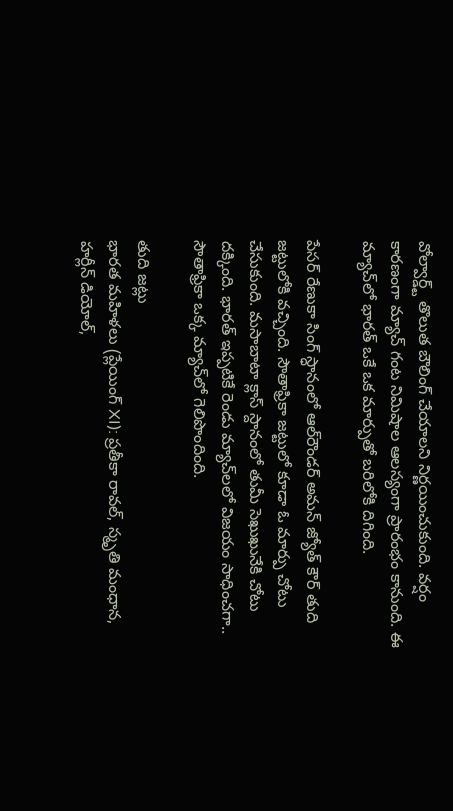వోల్వార్డ్ట్ తొలుత బౌలింగ్ చేయాల‌ని నిర్ణ‌యించుకుంది. వ‌ర్షం కార‌ణంగా మ్యాచ్ గంట నిమిషాల ఆల‌స్యంగా ప్రారంభం కానుంది. ఈ మ్యాచ్‌లో భారత్‌ ఒకే ఒక మార్పుతో బరిలోకి దిగింది.

పేసర్‌ రేణుకా సింగ్‌ స్ధానంలో ఆల్‌రౌండర్‌ అమన్‌ జ్యోత్‌ కౌర్‌ తుది జట్టులోకి వచ్చింది. సౌతాఫ్రికా జట్టులో కూడా ఓ మార్పు చోటు చేసుకుంది. మసాబాటా క్లాస్ స్దానంలో తుమీ సెఖుఖునేకి చోటు దక్కింది. భారత్ ఇప్పటికే రెండు మ్యాచ్‌లలో విజయం సాధించగా.. సౌతాఫ్రికా ఒక్క మ్యాచ్‌లో గెలిపొందింది.

తుది జ‌ట్లు
భారత మహిళలు (ప్లేయింగ్ XI): ప్రతీకా రావల్, స్మృతి మంధాన, హర్లీన్ డియోల్,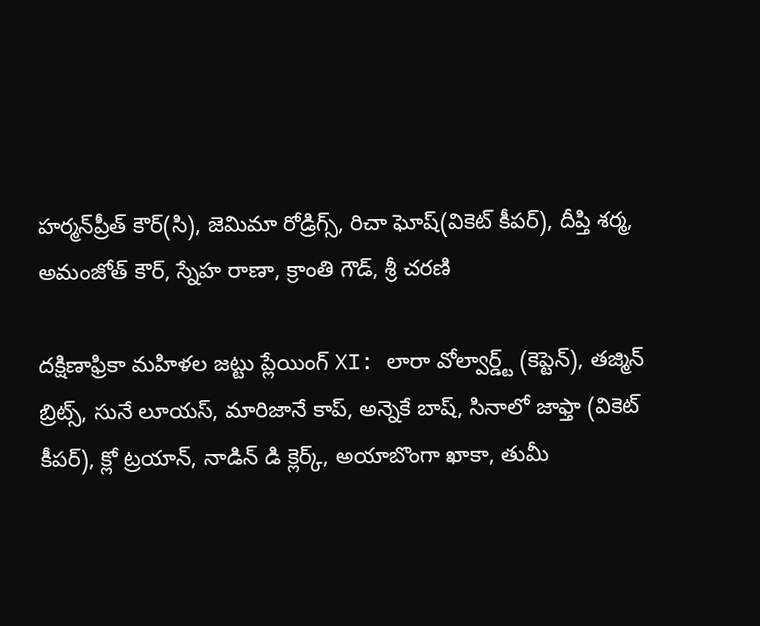హర్మన్‌ప్రీత్ కౌర్(సి), జెమిమా రోడ్రిగ్స్, రిచా ఘోష్(వికెట్ కీప‌ర్‌), దీప్తి శర్మ, అమంజోత్ కౌర్, స్నేహ రాణా, క్రాంతి గౌడ్, శ్రీ చరణి

దక్షిణాఫ్రికా మహిళల జ‌ట్టు ప్లేయింగ్ XI: లారా వోల్వార్డ్ట్ (కెప్టెన్‌), తజ్మిన్ బ్రిట్స్, సునే లూయస్, మారిజానే కాప్, అన్నెకే బాష్, సినాలో జాఫ్తా (వికెట్ కీప‌ర్‌), క్లో ట్రయాన్, నాడిన్ డి క్లెర్క్, అయాబొంగా ఖాకా, తుమీ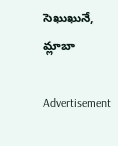సెఖుఖునే, మ్లాబా

Advertisement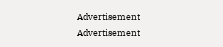Advertisement
Advertisement